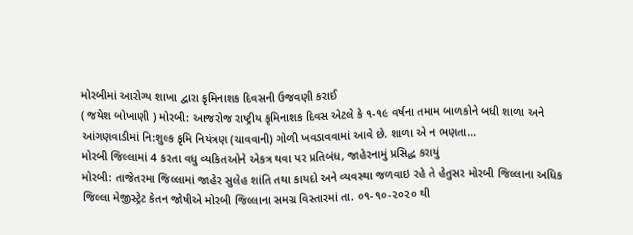મોરબીમાં આરોગ્ય શાખા દ્વારા કૃમિનાશક દિવસની ઉજવણી કરાઈ
( જયેશ બોખાણી ) મોરબી: આજરોજ રાષ્ટ્રીય કૃમિનાશક દિવસ એટલે કે ૧-૧૯ વર્ષના તમામ બાળકોને બધી શાળા અને આંગણવાડીમાં નિ:શુલ્ક કૃમિ નિયંત્રણ (ચાવવાની) ગોળી ખવડાવવામાં આવે છે. શાળા એ ન ભણતા...
મોરબી જિલ્લામાં 4 કરતા વધુ વ્યકિતઓને એકત્ર થવા પર પ્રતિબંધ, જાહેરનામું પ્રસિદ્ધ કરાયું
મોરબી: તાજેતરમા જિલ્લામાં જાહેર સુલેહ શાંતિ તથા કાયદો અને વ્યવસ્થા જળવાઇ રહે તે હેતુસર મોરબી જિલ્લાના અધિક જિલ્લા મેજીસ્ટ્રેટ કેતન જોષીએ મોરબી જિલ્લાના સમગ્ર વિસ્તારમાં તા. ૦૧-૧૦-૨૦૨૦ થી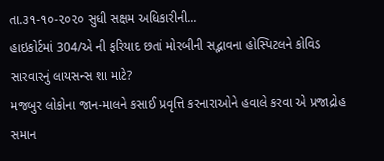તા.૩૧-૧૦-૨૦૨૦ સુધી સક્ષમ અધિકારીની...
હાઇકોર્ટમાં 304/એ ની ફરિયાદ છતાં મોરબીની સદ્ભાવના હોસ્પિટલને કોવિડ સારવારનું લાયસન્સ શા માટે?
મજબુર લોકોના જાન-માલને કસાઈ પ્રવૃત્તિ કરનારાઓને હવાલે કરવા એ પ્રજાદ્રોહ સમાન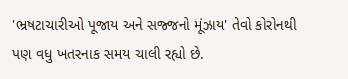'ભ્રષટાચારીઓ પૂજાય અને સજ્જનો મૂંઝાય' તેવો કોરોનથી પણ વધુ ખતરનાક સમય ચાલી રહ્યો છે.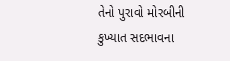તેનો પુરાવો મોરબીની કુખ્યાત સદભાવના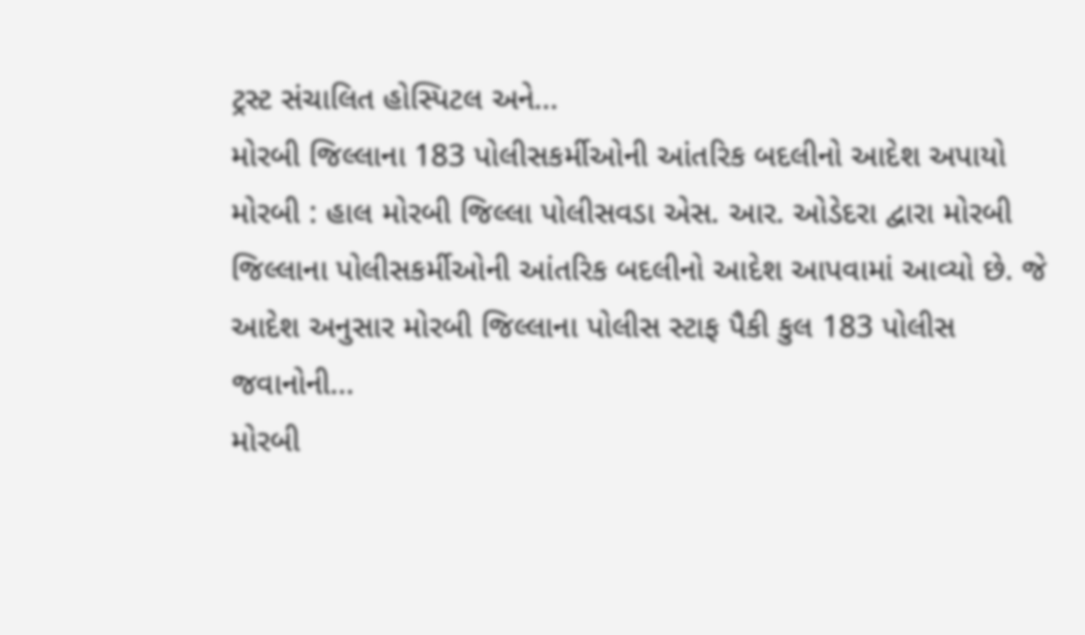ટ્રસ્ટ સંચાલિત હોસ્પિટલ અને...
મોરબી જિલ્લાના 183 પોલીસકર્મીઓની આંતરિક બદલીનો આદેશ અપાયો
મોરબી : હાલ મોરબી જિલ્લા પોલીસવડા એસ. આર. ઓડેદરા દ્વારા મોરબી જિલ્લાના પોલીસકર્મીઓની આંતરિક બદલીનો આદેશ આપવામાં આવ્યો છે. જે આદેશ અનુસાર મોરબી જિલ્લાના પોલીસ સ્ટાફ પૈકી કુલ 183 પોલીસ જવાનોની...
મોરબી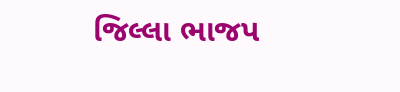જિલ્લા ભાજપ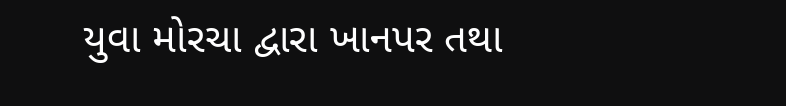યુવા મોરચા દ્વારા ખાનપર તથા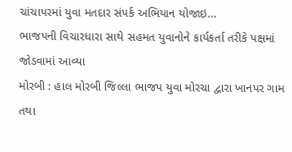ચાંચાપરમાં યુવા મતદાર સંપર્ક અભિયાન યોજાઇ...
ભાજપની વિચારધારા સાથે સહમત યુવાનોને કાર્યકર્તા તરીકે પક્ષમાં જોડવામાં આવ્યા
મોરબી : હાલ મોરબી જિલ્લા ભાજપ યુવા મોરચા દ્વારા ખાનપર ગામ તથા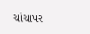ચાંચાપર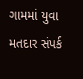ગામમાં યુવા મતદાર સંપર્ક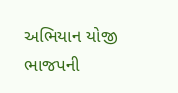અભિયાન યોજી ભાજપની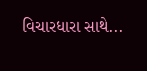વિચારધારા સાથે...